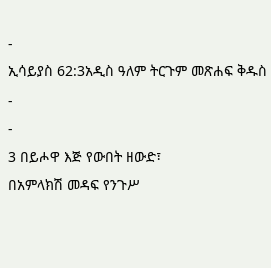-
ኢሳይያስ 62:3አዲስ ዓለም ትርጉም መጽሐፍ ቅዱስ
-
-
3 በይሖዋ እጅ የውበት ዘውድ፣
በአምላክሽ መዳፍ የንጉሥ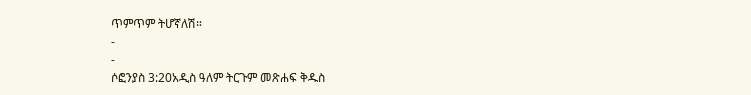ጥምጥም ትሆኛለሽ።
-
-
ሶፎንያስ 3:20አዲስ ዓለም ትርጉም መጽሐፍ ቅዱስ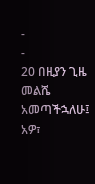-
-
20 በዚያን ጊዜ መልሼ አመጣችኋለሁ፤
አዎ፣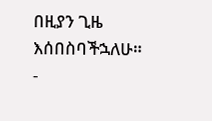በዚያን ጊዜ እሰበስባችኋለሁ።
-